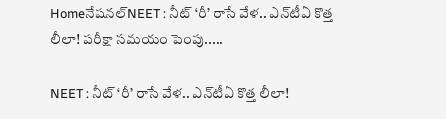Homeనేషనల్NEET : నీట్ ‘రీ’ రాసే వేళ.. ఎన్‌టీఏ కొత్త లీలా! పరీక్షా సమయం పెంపు.....

NEET : నీట్ ‘రీ’ రాసే వేళ.. ఎన్‌టీఏ కొత్త లీలా!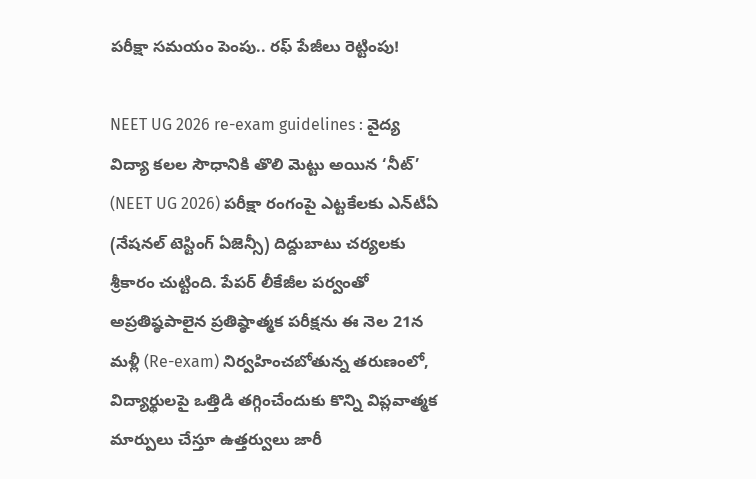పరీక్షా సమయం పెంపు.. రఫ్ పేజీలు రెట్టింపు!

NEET UG 2026 re-exam guidelines : వైద్య విద్యా కలల సౌధానికి తొలి మెట్టు అయిన ‘నీట్’ (NEET UG 2026) పరీక్షా రంగంపై ఎట్టకేలకు ఎన్‌టీఏ (నేషనల్ టెస్టింగ్ ఏజెన్సీ) దిద్దుబాటు చర్యలకు శ్రీకారం చుట్టింది. పేపర్ లీకేజీల పర్వంతో అప్రతిష్ఠపాలైన ప్రతిష్ఠాత్మక పరీక్షను ఈ నెల 21న మళ్లీ (Re-exam) నిర్వహించబోతున్న తరుణంలో, విద్యార్థులపై ఒత్తిడి తగ్గించేందుకు కొన్ని విప్లవాత్మక మార్పులు చేస్తూ ఉత్తర్వులు జారీ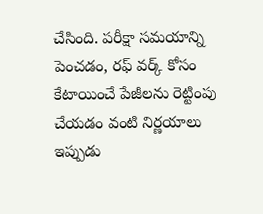చేసింది. పరీక్షా సమయాన్ని పెంచడం, రఫ్ వర్క్ కోసం కేటాయించే పేజీలను రెట్టింపు చేయడం వంటి నిర్ణయాలు ఇప్పుడు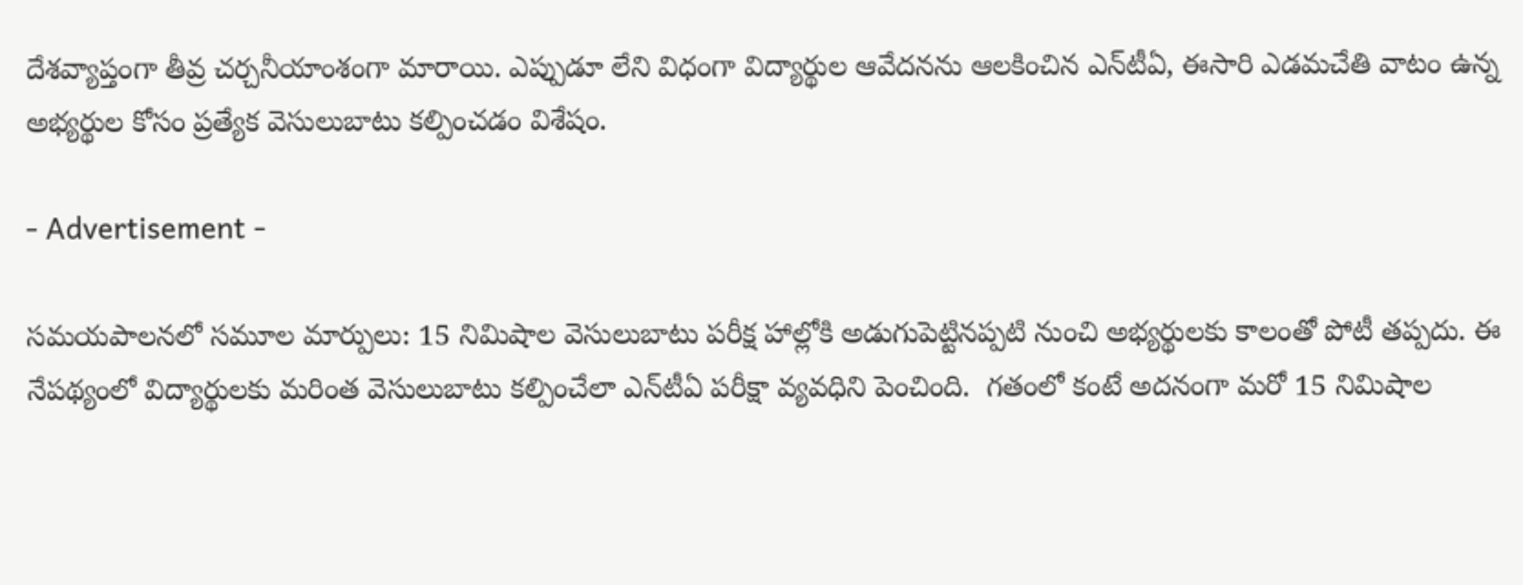దేశవ్యాప్తంగా తీవ్ర చర్చనీయాంశంగా మారాయి. ఎప్పుడూ లేని విధంగా విద్యార్థుల ఆవేదనను ఆలకించిన ఎన్‌టీఏ, ఈసారి ఎడమచేతి వాటం ఉన్న అభ్యర్థుల కోసం ప్రత్యేక వెసులుబాటు కల్పించడం విశేషం.

- Advertisement -

సమయపాలనలో సమూల మార్పులు: 15 నిమిషాల వెసులుబాటు పరీక్ష హాల్లోకి అడుగుపెట్టినప్పటి నుంచి అభ్యర్థులకు కాలంతో పోటీ తప్పదు. ఈ నేపథ్యంలో విద్యార్థులకు మరింత వెసులుబాటు కల్పించేలా ఎన్‌టీఏ పరీక్షా వ్యవధిని పెంచింది.  గతంలో కంటే అదనంగా మరో 15 నిమిషాల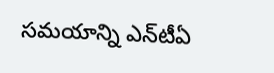సమయాన్ని ఎన్‌టీఏ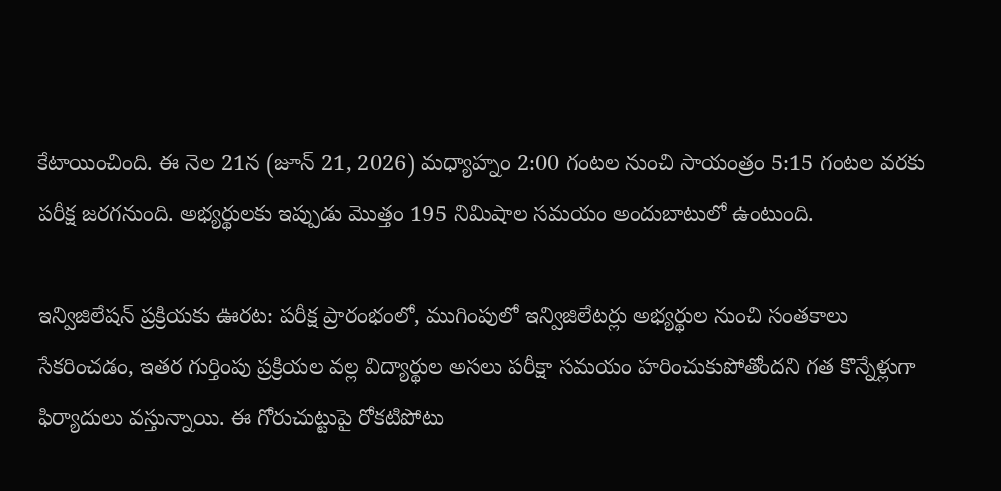కేటాయించింది. ఈ నెల 21న (జూన్ 21, 2026) మధ్యాహ్నం 2:00 గంటల నుంచి సాయంత్రం 5:15 గంటల వరకు పరీక్ష జరగనుంది. అభ్యర్థులకు ఇప్పుడు మొత్తం 195 నిమిషాల సమయం అందుబాటులో ఉంటుంది.

ఇన్విజిలేషన్ ప్రక్రియకు ఊరట: పరీక్ష ప్రారంభంలో, ముగింపులో ఇన్విజిలేటర్లు అభ్యర్థుల నుంచి సంతకాలు సేకరించడం, ఇతర గుర్తింపు ప్రక్రియల వల్ల విద్యార్థుల అసలు పరీక్షా సమయం హరించుకుపోతోందని గత కొన్నేళ్లుగా ఫిర్యాదులు వస్తున్నాయి. ఈ గోరుచుట్టుపై రోకటిపోటు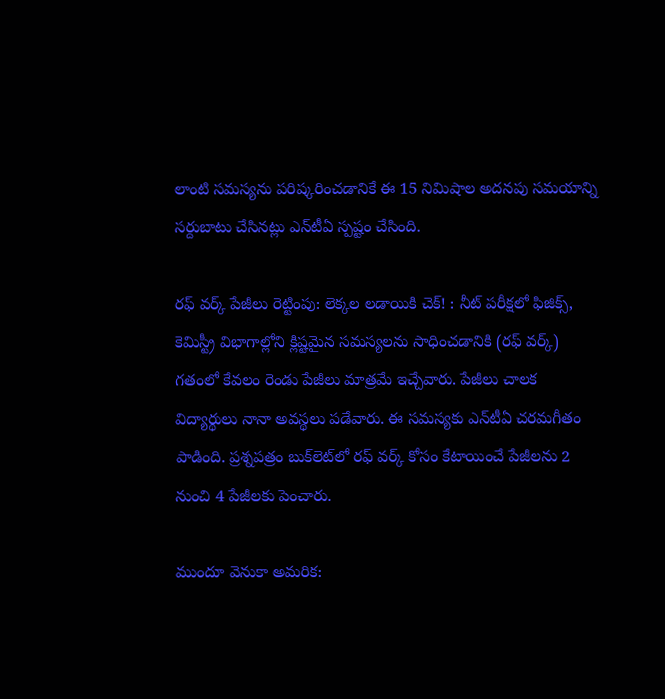లాంటి సమస్యను పరిష్కరించడానికే ఈ 15 నిమిషాల అదనపు సమయాన్ని సర్దుబాటు చేసినట్లు ఎన్‌టీఏ స్పష్టం చేసింది.

రఫ్ వర్క్ పేజీలు రెట్టింపు: లెక్కల లడాయికి చెక్! : నీట్ పరీక్షలో ఫిజిక్స్, కెమిస్ట్రీ విభాగాల్లోని క్లిష్టమైన సమస్యలను సాధించడానికి (రఫ్ వర్క్) గతంలో కేవలం రెండు పేజీలు మాత్రమే ఇచ్చేవారు. పేజీలు చాలక విద్యార్థులు నానా అవస్థలు పడేవారు. ఈ సమస్యకు ఎన్‌టీఏ చరమగీతం పాడింది. ప్రశ్నపత్రం బుక్‌లెట్‌లో రఫ్ వర్క్ కోసం కేటాయించే పేజీలను 2 నుంచి 4 పేజీలకు పెంచారు.

ముందూ వెనుకా అమరిక: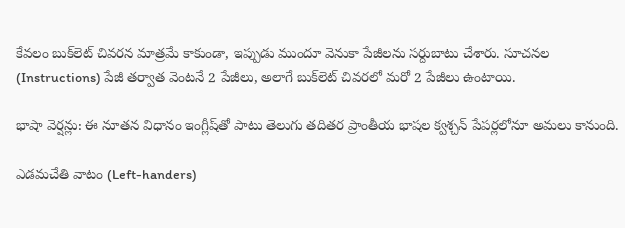కేవలం బుక్‌లెట్ చివరన మాత్రమే కాకుండా, ఇప్పుడు ముందూ వెనుకా పేజీలను సర్దుబాటు చేశారు. సూచనల (Instructions) పేజీ తర్వాత వెంటనే 2 పేజీలు, అలాగే బుక్‌లెట్ చివరలో మరో 2 పేజీలు ఉంటాయి.

భాషా వెర్షన్లు: ఈ నూతన విధానం ఇంగ్లీష్‌తో పాటు తెలుగు తదితర ప్రాంతీయ భాషల క్వశ్చన్ పేపర్లలోనూ అమలు కానుంది.

ఎడమచేతి వాటం (Left-handers)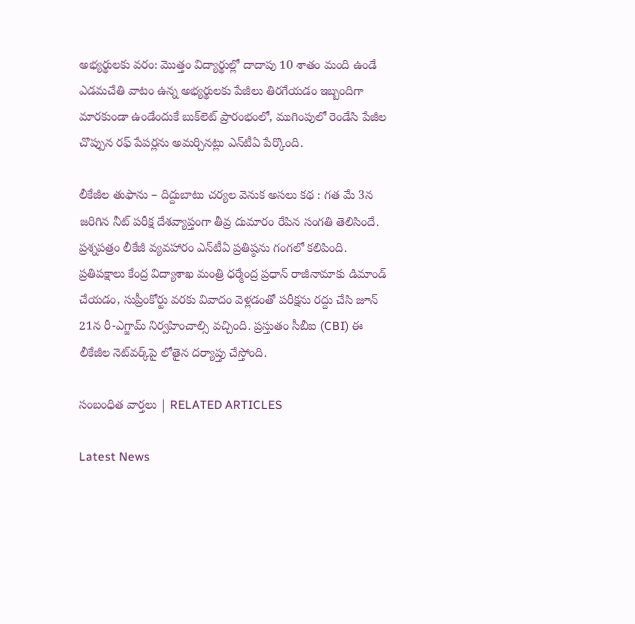అభ్యర్థులకు వరం: మొత్తం విద్యార్థుల్లో దాదాపు 10 శాతం మంది ఉండే ఎడమచేతి వాటం ఉన్న అభ్యర్థులకు పేజీలు తిరగేయడం ఇబ్బందిగా మారకుండా ఉండేందుకే బుక్‌లెట్ ప్రారంభంలో, ముగింపులో రెండేసి పేజీల చొప్పున రఫ్ పేపర్లను అమర్చినట్లు ఎన్‌టీఏ పేర్కొంది.

లీకేజీల తుఫాను – దిద్దుబాటు చర్యల వెనుక అసలు కథ : గత మే 3న జరిగిన నీట్ పరీక్ష దేశవ్యాప్తంగా తీవ్ర దుమారం రేపిన సంగతి తెలిసిందే. ప్రశ్నపత్రం లీకేజీ వ్యవహారం ఎన్‌టీఏ ప్రతిష్ఠను గంగలో కలిపింది. ప్రతిపక్షాలు కేంద్ర విద్యాశాఖ మంత్రి ధర్మేంద్ర ప్రధాన్ రాజీనామాకు డిమాండ్ చేయడం, సుప్రీంకోర్టు వరకు వివాదం వెళ్లడంతో పరీక్షను రద్దు చేసి జూన్ 21న రీ-ఎగ్జామ్ నిర్వహించాల్సి వచ్చింది. ప్రస్తుతం సీబీఐ (CBI) ఈ లీకేజీల నెట్‌వర్క్‌పై లోతైన దర్యాప్తు చేస్తోంది.

సంబంధిత వార్తలు | RELATED ARTICLES

Latest News